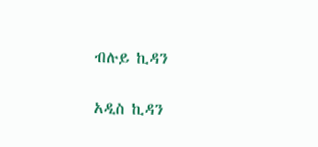ብሉይ ኪዳን

አዲስ ኪዳን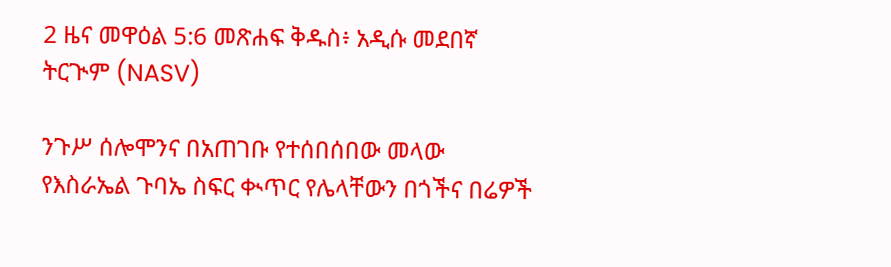2 ዜና መዋዕል 5:6 መጽሐፍ ቅዱስ፥ አዲሱ መደበኛ ትርጒም (NASV)

ንጉሥ ሰሎሞንና በአጠገቡ የተሰበሰበው መላው የእስራኤል ጉባኤ ስፍር ቊጥር የሌላቸውን በጎችና በሬዎች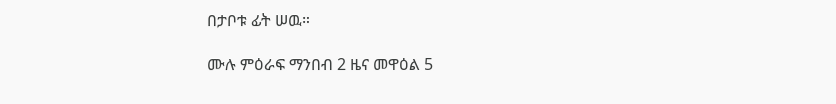በታቦቱ ፊት ሠዉ።

ሙሉ ምዕራፍ ማንበብ 2 ዜና መዋዕል 5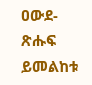ዐውደ-ጽሑፍ ይመልከቱ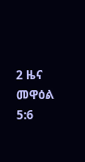2 ዜና መዋዕል 5:6